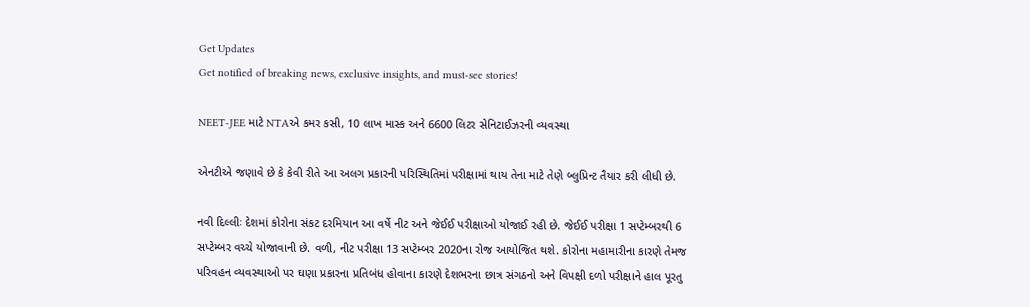Get Updates
Get notified of breaking news, exclusive insights, and must-see stories!

NEET-JEE માટે NTAએ કમર કસી, 10 લાખ માસ્ક અને 6600 લિટર સેનિટાઈઝરની વ્યવસ્થા

એનટીએ જણાવે છે કે કેવી રીતે આ અલગ પ્રકારની પરિસ્થિતિમાં પરીક્ષામાં થાય તેના માટે તેણે બ્લુપ્રિન્ટ તૈયાર કરી લીધી છે.

નવી દિલ્લીઃ દેશમાં કોરોના સંકટ દરમિયાન આ વર્ષે નીટ અને જેઈઈ પરીક્ષાઓ યોજાઈ રહી છે. જેઈઈ પરીક્ષા 1 સપ્ટેમ્બરથી 6 સપ્ટેમ્બર વચ્ચે યોજાવાની છે. વળી, નીટ પરીક્ષા 13 સપ્ટેમ્બર 2020ના રોજ આયોજિત થશે. કોરોના મહામારીના કારણે તેમજ પરિવહન વ્યવસ્થાઓ પર ઘણા પ્રકારના પ્રતિબંધ હોવાના કારણે દેશભરના છાત્ર સંગઠનો અને વિપક્ષી દળો પરીક્ષાને હાલ પૂરતુ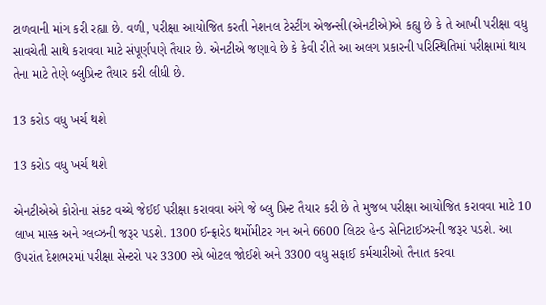ટાળવાની માંગ કરી રહ્યા છે. વળી, પરીક્ષા આયોજિત કરતી નેશનલ ટેસ્ટીંગ એજન્સી(એનટીએ)એ કહ્યુ છે કે તે આખી પરીક્ષા વધુ સાવચેતી સાથે કરાવવા માટે સંપૂર્ણપણે તૈયાર છે. એનટીએ જણાવે છે કે કેવી રીતે આ અલગ પ્રકારની પરિસ્થિતિમાં પરીક્ષામાં થાય તેના માટે તેણે બ્લુપ્રિન્ટ તૈયાર કરી લીધી છે.

13 કરોડ વધુ ખર્ચ થશે

13 કરોડ વધુ ખર્ચ થશે

એનટીએએ કોરોના સંકટ વચ્ચે જેઈઈ પરીક્ષા કરાવવા અંગે જે બ્લુ પ્રિન્ટ તૈયાર કરી છે તે મુજબ પરીક્ષા આયોજિત કરાવવા માટે 10 લાખ માસ્ક અને ગ્લવ્ઝની જરૂર પડશે. 1300 ઈન્ફ્રારેડ થર્મોમીટર ગન અને 6600 લિટર હેન્ડ સેનિટાઈઝરની જરૂર પડશે. આ ઉપરાંત દેશભરમાં પરીક્ષા સેન્ટરો પર 3300 સ્પ્રે બોટલ જોઈશે અને 3300 વધુ સફાઈ કર્મચારીઓ તૈનાત કરવા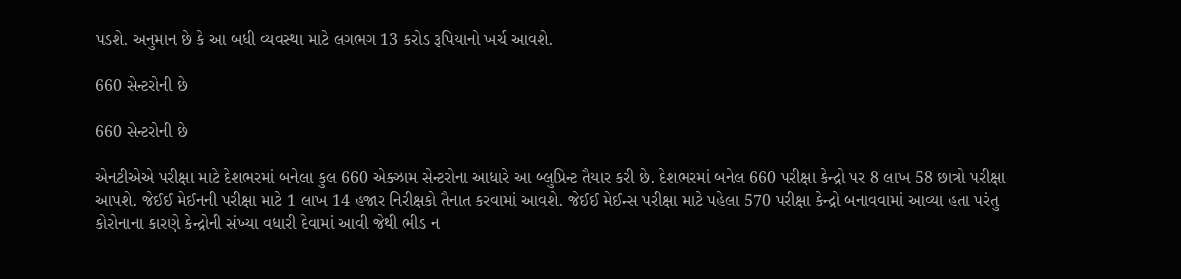પડશે. અનુમાન છે કે આ બધી વ્યવસ્થા માટે લગભગ 13 કરોડ રૂપિયાનો ખર્ચ આવશે.

660 સેન્ટરોની છે

660 સેન્ટરોની છે

એનટીએએ પરીક્ષા માટે દેશભરમાં બનેલા કુલ 660 એક્ઝામ સેન્ટરોના આધારે આ બ્લુપ્રિન્ટ તૈયાર કરી છે. દેશભરમાં બનેલ 660 પરીક્ષા કેન્દ્રો પર 8 લાખ 58 છાત્રો પરીક્ષા આપશે. જેઈઈ મેઈનની પરીક્ષા માટે 1 લાખ 14 હજાર નિરીક્ષકો તૈનાત કરવામાં આવશે. જેઈઈ મેઈન્સ પરીક્ષા માટે પહેલા 570 પરીક્ષા કેન્દ્રો બનાવવામાં આવ્યા હતા પરંતુ કોરોનાના કારણે કેન્દ્રોની સંખ્યા વધારી દેવામાં આવી જેથી ભીડ ન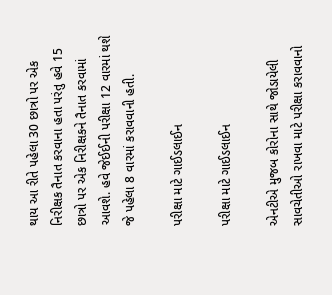થાય આ રીતે પહેલા 30 છાત્રો પર એક નિરીક્ષક તૈનાત કરવાના હતા પરંતુ હવે 15 છાત્રો પર એક નિરીક્ષકને તૈનાત કરવામાં આવશે. હવે જેઈઈની પરીક્ષા 12 વારમાં થશે જે પહેલા 8 વારમાં કરાવવાની હતી.

પરીક્ષા માટે ગાઈડલાઈન

પરીક્ષા માટે ગાઈડલાઈન

એનટીએ મુજબ કોરોના સાથે જોડાયેલી સાવચેતીઓ રાખવા માટે પરીક્ષા કરાવવાનો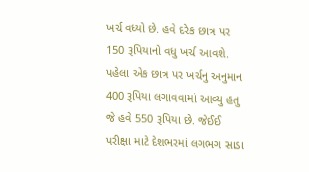ખર્ચ વધ્યો છે. હવે દરેક છાત્ર પર 150 રૂપિયાનો વધુ ખર્ચ આવશે. પહેલા એક છાત્ર પર ખર્ચનુ અનુમાન 400 રૂપિયા લગાવવામાં આવ્યુ હતુ જે હવે 550 રૂપિયા છે. જેઈઈ પરીક્ષા માટે દેશભરમાં લગભગ સાડા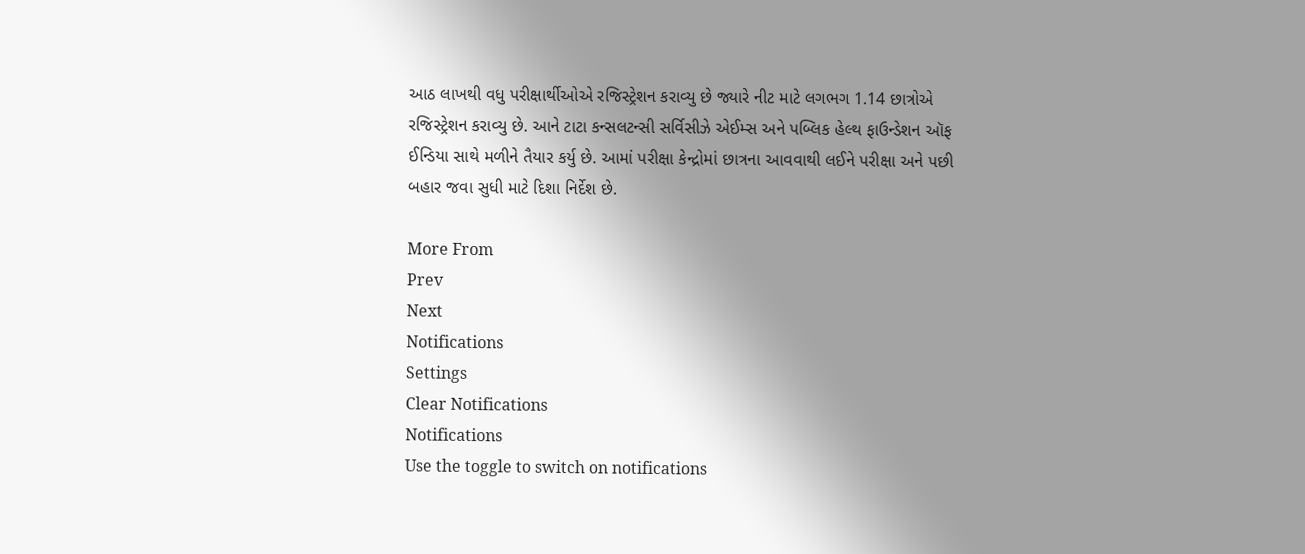આઠ લાખથી વધુ પરીક્ષાર્થીઓએ રજિસ્ટ્રેશન કરાવ્યુ છે જ્યારે નીટ માટે લગભગ 1.14 છાત્રોએ રજિસ્ટ્રેશન કરાવ્યુ છે. આને ટાટા કન્સલટન્સી સર્વિસીઝે એઈમ્સ અને પબ્લિક હેલ્થ ફાઉન્ડેશન ઑફ ઈન્ડિયા સાથે મળીને તૈયાર કર્યુ છે. આમાં પરીક્ષા કેન્દ્રોમાં છાત્રના આવવાથી લઈને પરીક્ષા અને પછી બહાર જવા સુધી માટે દિશા નિર્દેશ છે.

More From
Prev
Next
Notifications
Settings
Clear Notifications
Notifications
Use the toggle to switch on notifications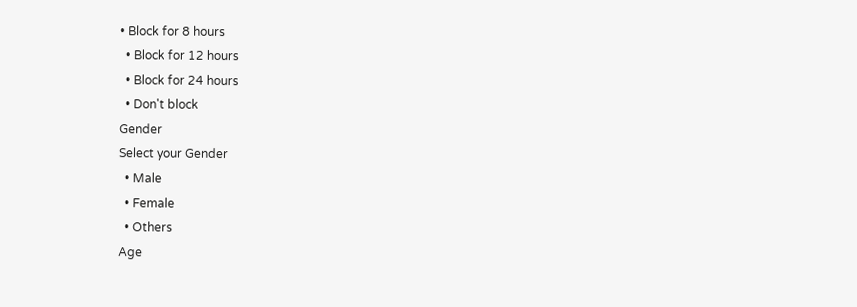• Block for 8 hours
  • Block for 12 hours
  • Block for 24 hours
  • Don't block
Gender
Select your Gender
  • Male
  • Female
  • Others
Age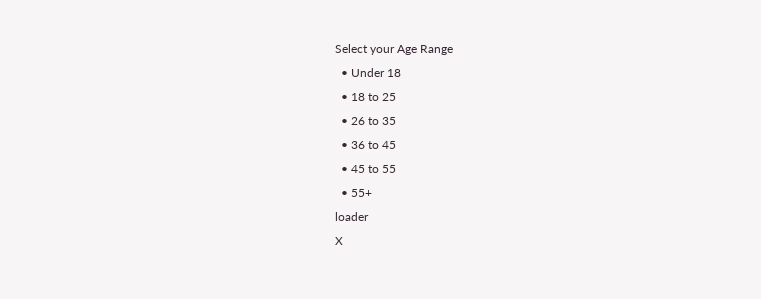Select your Age Range
  • Under 18
  • 18 to 25
  • 26 to 35
  • 36 to 45
  • 45 to 55
  • 55+
loader
X